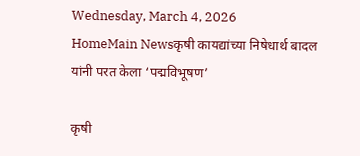Wednesday, March 4, 2026
HomeMain Newsकृषी कायद्यांच्या निषेधार्थ बादल यांनी परत केला ‘पद्मविभूषण’

कृषी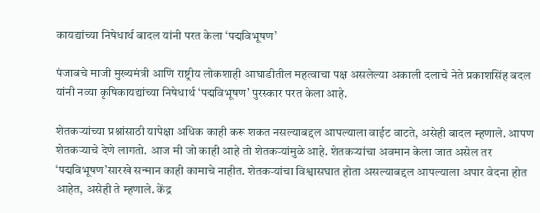कायद्यांच्या निषेधार्थ बादल यांनी परत केला ‘पद्मविभूषण’

पंजाबचे माजी मुख्यमंत्री आणि राष्ट्रीय लोकशाही आघाडीतील महत्वाचा पक्ष असलेल्या अकाली दलाचे नेते प्रकाशसिंह बदल यांनी नव्या कृषिकायद्यांच्या निषेधार्थ ‘पद्मविभूषण’ पुरस्कार परत केला आहे.

शेतकऱ्यांच्या प्रश्नांसाठी यापेक्षा अधिक काही करू शकत नसल्याबद्दल आपल्याला वाईट वाटते, असेही बादल म्हणाले. आपण शेतकऱ्याचे देणे लागतो. आज मी जो काही आहे तो शेतकऱ्यांमुळे आहे. शेतकऱ्यांचा अवमान केला जात असेल तर ‘पद्मविभूषण’सारखे सन्मान काही कामाचे नाहीत. शेतकऱ्यांचा विश्वासघात होता असल्याबद्दल आपल्याला अपार वेदना होत आहेत, असेही ते म्हणाले. केंद्र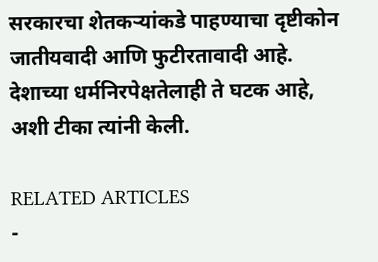सरकारचा शेतकऱ्यांकडे पाहण्याचा दृष्टीकोन जातीयवादी आणि फुटीरतावादी आहे. देशाच्या धर्मनिरपेक्षतेलाही ते घटक आहे, अशी टीका त्यांनी केली.

RELATED ARTICLES
-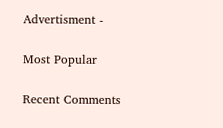Advertisment -

Most Popular

Recent Comments